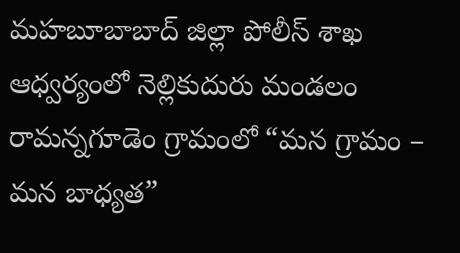మహబూబాబాద్ జిల్లా పోలీస్ శాఖ ఆధ్వర్యంలో నెల్లికుదురు మండలం రామన్నగూడెం గ్రామంలో “మన గ్రామం – మన బాధ్యత”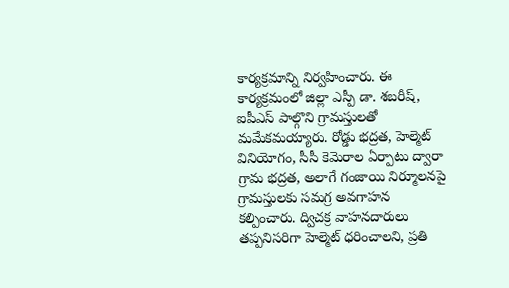కార్యక్రమాన్ని నిర్వహించారు. ఈ కార్యక్రమంలో జిల్లా ఎస్పీ డా. శబరీష్, ఐపీఎస్ పాల్గొని గ్రామస్తులతో మమేకమయ్యారు. రోడ్డు భద్రత, హెల్మెట్ వినియోగం, సీసీ కెమెరాల ఏర్పాటు ద్వారా గ్రామ భద్రత, అలాగే గంజాయి నిర్మూలనపై గ్రామస్తులకు సమగ్ర అవగాహన కల్పించారు. ద్విచక్ర వాహనదారులు తప్పనిసరిగా హెల్మెట్ ధరించాలని, ప్రతి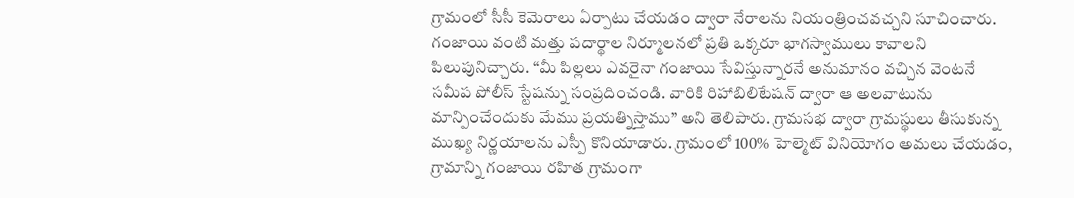గ్రామంలో సీసీ కెమెరాలు ఏర్పాటు చేయడం ద్వారా నేరాలను నియంత్రించవచ్చని సూచించారు. గంజాయి వంటి మత్తు పదార్థాల నిర్మూలనలో ప్రతి ఒక్కరూ భాగస్వాములు కావాలని పిలుపునిచ్చారు. “మీ పిల్లలు ఎవరైనా గంజాయి సేవిస్తున్నారనే అనుమానం వచ్చిన వెంటనే సమీప పోలీస్ స్టేషన్ను సంప్రదించండి. వారికి రిహాబిలిటేషన్ ద్వారా ఆ అలవాటును మాన్పించేందుకు మేము ప్రయత్నిస్తాము” అని తెలిపారు. గ్రామసభ ద్వారా గ్రామస్థులు తీసుకున్న ముఖ్య నిర్ణయాలను ఎస్పీ కొనియాడారు. గ్రామంలో 100% హెల్మెట్ వినియోగం అమలు చేయడం, గ్రామాన్ని గంజాయి రహిత గ్రామంగా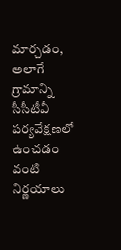మార్చడం, అలాగే గ్రామాన్ని సీసీటీవీ పర్యవేక్షణలో ఉంచడం వంటి నిర్ణయాలు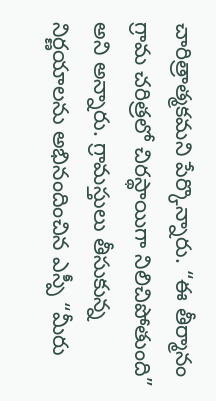చారిత్రాత్మకమని పేర్కొన్నారు. “ఈ తీర్మానం గ్రామ చరిత్రలో చిరస్థాయిగా నిలిచిపోతుంది” అని అన్నారు. గ్రామస్తులు తీసుకున్న నిర్ణయాలను అభినందించిన ఎస్పీ “మీరు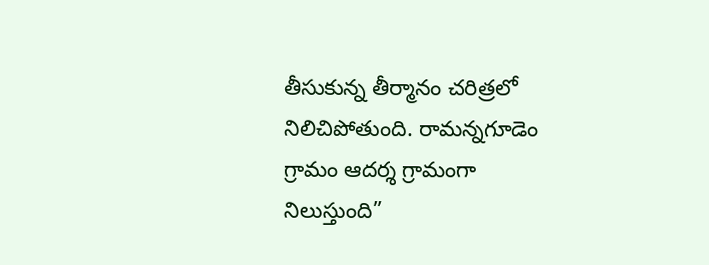తీసుకున్న తీర్మానం చరిత్రలో నిలిచిపోతుంది. రామన్నగూడెం గ్రామం ఆదర్శ గ్రామంగా నిలుస్తుంది”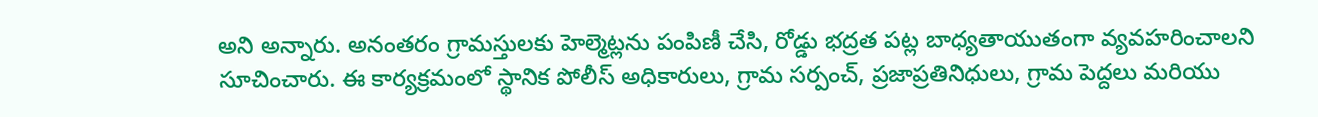అని అన్నారు. అనంతరం గ్రామస్తులకు హెల్మెట్లను పంపిణీ చేసి, రోడ్డు భద్రత పట్ల బాధ్యతాయుతంగా వ్యవహరించాలని సూచించారు. ఈ కార్యక్రమంలో స్థానిక పోలీస్ అధికారులు, గ్రామ సర్పంచ్, ప్రజాప్రతినిధులు, గ్రామ పెద్దలు మరియు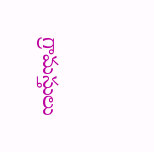గ్రామస్తులు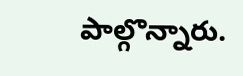పాల్గొన్నారు.